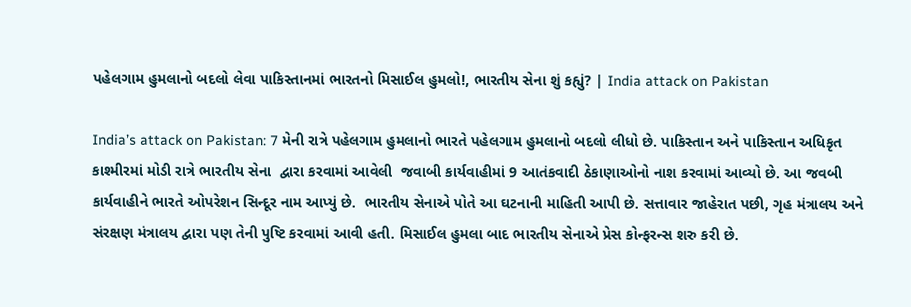પહેલગામ હુમલાનો બદલો લેવા પાકિસ્તાનમાં ભારતનો મિસાઈલ હુમલો!, ભારતીય સેના શું કહ્યું? | India attack on Pakistan

India’s attack on Pakistan: 7 મેની રાત્રે પહેલગામ હુમલાનો ભારતે પહેલગામ હુમલાનો બદલો લીધો છે. પાકિસ્તાન અને પાકિસ્તાન અધિકૃત કાશ્મીરમાં મોડી રાત્રે ભારતીય સેના  દ્વારા કરવામાં આવેલી  જવાબી કાર્યવાહીમાં 9 આતંકવાદી ઠેકાણાઓનો નાશ કરવામાં આવ્યો છે. આ જવબી કાર્યવાહીને ભારતે ઓપરેશન સિન્દૂર નામ આપ્યું છે.  ભારતીય સેનાએ પોતે આ ઘટનાની માહિતી આપી છે. સત્તાવાર જાહેરાત પછી, ગૃહ મંત્રાલય અને સંરક્ષણ મંત્રાલય દ્વારા પણ તેની પુષ્ટિ કરવામાં આવી હતી. મિસાઈલ હુમલા બાદ ભારતીય સેનાએ પ્રેસ કોન્ફરન્સ શરુ કરી છે.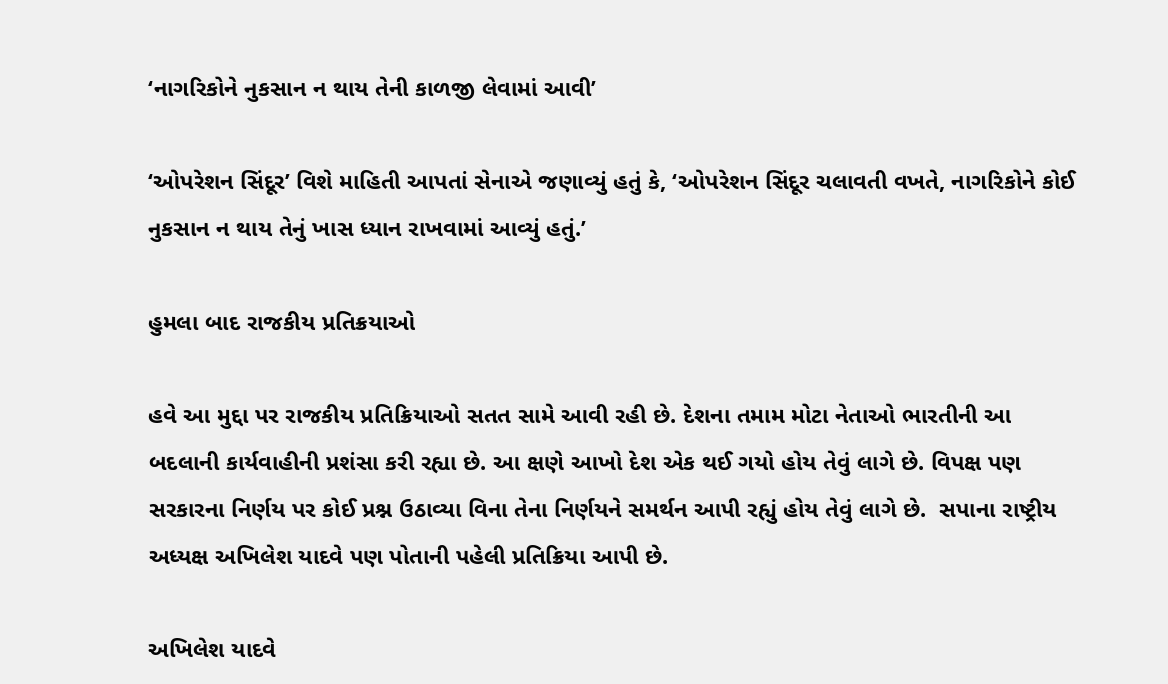‘નાગરિકોને નુકસાન ન થાય તેની કાળજી લેવામાં આવી’

‘ઓપરેશન સિંદૂર’ વિશે માહિતી આપતાં સેનાએ જણાવ્યું હતું કે, ‘ઓપરેશન સિંદૂર ચલાવતી વખતે, નાગરિકોને કોઈ નુકસાન ન થાય તેનું ખાસ ધ્યાન રાખવામાં આવ્યું હતું.’

હુમલા બાદ રાજકીય પ્રતિક્રયાઓ

હવે આ મુદ્દા પર રાજકીય પ્રતિક્રિયાઓ સતત સામે આવી રહી છે. દેશના તમામ મોટા નેતાઓ ભારતીની આ બદલાની કાર્યવાહીની પ્રશંસા કરી રહ્યા છે. આ ક્ષણે આખો દેશ એક થઈ ગયો હોય તેવું લાગે છે. વિપક્ષ પણ સરકારના નિર્ણય પર કોઈ પ્રશ્ન ઉઠાવ્યા વિના તેના નિર્ણયને સમર્થન આપી રહ્યું હોય તેવું લાગે છે.  સપાના રાષ્ટ્રીય અધ્યક્ષ અખિલેશ યાદવે પણ પોતાની પહેલી પ્રતિક્રિયા આપી છે.

અખિલેશ યાદવે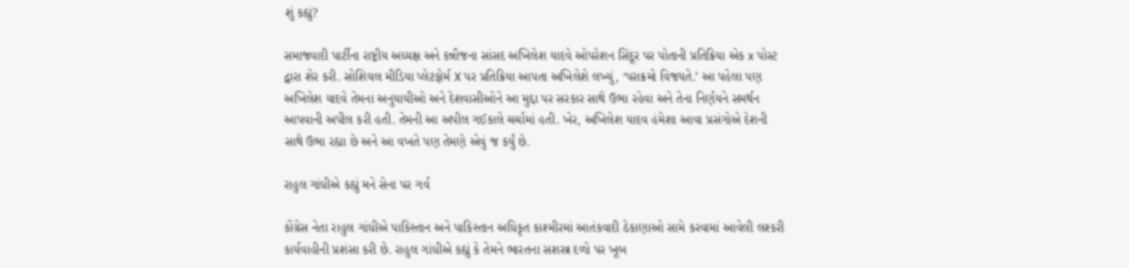શું કહ્યું?

સમાજવાદી પાર્ટીના રાષ્ટ્રીય અધ્યક્ષ અને કન્નૌજના સાંસદ અખિલેશ યાદવે ઓપરેશન સિંદૂર પર પોતાની પ્રતિક્રિયા એક x પોસ્ટ દ્વારા શેર કરી. સોશિયલ મીડિયા પ્લેટફોર્મ X પર પ્રતિક્રિયા આપતા અખિલેશે લખ્યું, ‘પરાક્રમો વિજયતે.’ આ પહેલા પણ અખિલેશ યાદવે તેમના અનુયાયીઓ અને દેશવાસીઓને આ મુદ્દા પર સરકાર સાથે ઉભા રહેવા અને તેના નિર્ણયને સમર્થન આપવાની અપીલ કરી હતી. તેમની આ અપીલ ગઈકાલે ચર્ચામાં હતી. ખેર, અખિલેશ યાદવ હંમેશા આવા પ્રસંગોએ દેશની સાથે ઉભા રહ્યા છે અને આ વખતે પણ તેમણે એવું જ કર્યું છે.

રાહુલ ગાંધીએ કહ્યું મને સેના પર ગર્વ

કોંગ્રેસ નેતા રાહુલ ગાંધીએ પાકિસ્તાન અને પાકિસ્તાન અધિકૃત કાશ્મીરમાં આતંકવાદી ઠેકાણાઓ સામે કરવામાં આવેલી લશ્કરી કાર્યવાહીની પ્રશંસા કરી છે. રાહુલ ગાંધીએ કહ્યું કે તેમને ભારતના સશસ્ત્ર દળો પર ખૂબ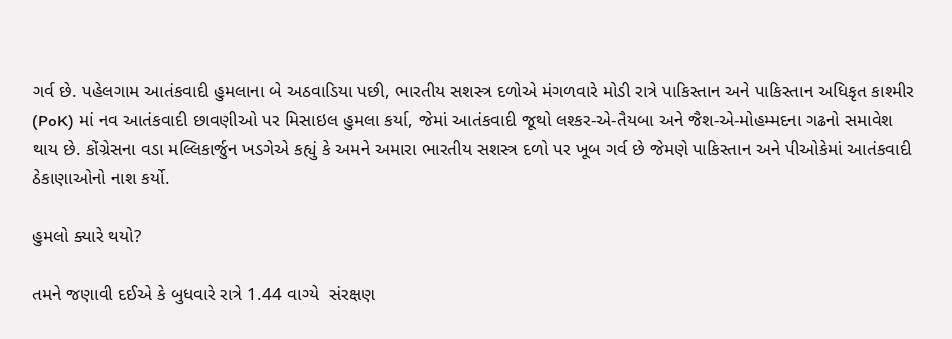ગર્વ છે. પહેલગામ આતંકવાદી હુમલાના બે અઠવાડિયા પછી, ભારતીય સશસ્ત્ર દળોએ મંગળવારે મોડી રાત્રે પાકિસ્તાન અને પાકિસ્તાન અધિકૃત કાશ્મીર (PoK) માં નવ આતંકવાદી છાવણીઓ પર મિસાઇલ હુમલા કર્યા, જેમાં આતંકવાદી જૂથો લશ્કર-એ-તૈયબા અને જૈશ-એ-મોહમ્મદના ગઢનો સમાવેશ થાય છે. કોંગ્રેસના વડા મલ્લિકાર્જુન ખડગેએ કહ્યું કે અમને અમારા ભારતીય સશસ્ત્ર દળો પર ખૂબ ગર્વ છે જેમણે પાકિસ્તાન અને પીઓકેમાં આતંકવાદી ઠેકાણાઓનો નાશ કર્યો.

હુમલો ક્યારે થયો?

તમને જણાવી દઈએ કે બુધવારે રાત્રે 1.44 વાગ્યે  સંરક્ષણ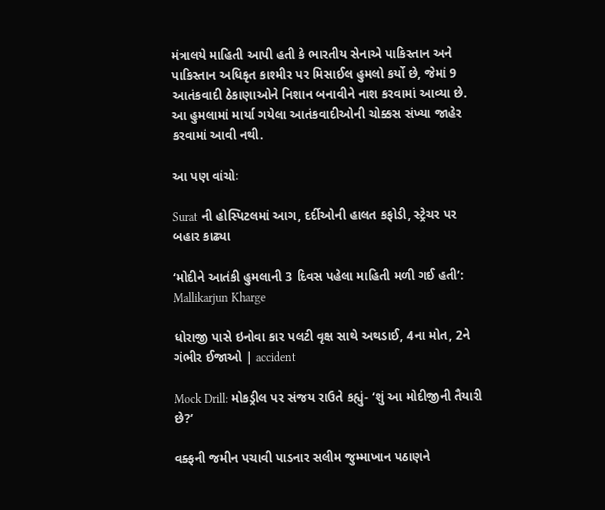મંત્રાલયે માહિતી આપી હતી કે ભારતીય સેનાએ પાકિસ્તાન અને પાકિસ્તાન અધિકૃત કાશ્મીર પર મિસાઈલ હુમલો કર્યો છે, જેમાં 9 આતંકવાદી ઠેકાણાઓને નિશાન બનાવીને નાશ કરવામાં આવ્યા છે. આ હુમલામાં માર્યા ગયેલા આતંકવાદીઓની ચોક્કસ સંખ્યા જાહેર કરવામાં આવી નથી.

આ પણ વાંચોઃ

Surat ની હોસ્પિટલમાં આગ, દર્દીઓની હાલત કફોડી, સ્ટ્રેચર પર બહાર કાઢ્યા

‘મોદીને આતંકી હુમલાની 3 દિવસ પહેલા માહિતી મળી ગઈ હતી’: Mallikarjun Kharge

ધોરાજી પાસે ઇનોવા કાર પલટી વૃક્ષ સાથે અથડાઈ, 4ના મોત, 2ને ગંભીર ઈજાઓ | accident

Mock Drill: મોકડ્રીલ પર સંજય રાઉતે કહ્યું- ‘શું આ મોદીજીની તૈયારી છે?’

વક્ફની જમીન પચાવી પાડનાર સલીમ જુમ્માખાન પઠાણને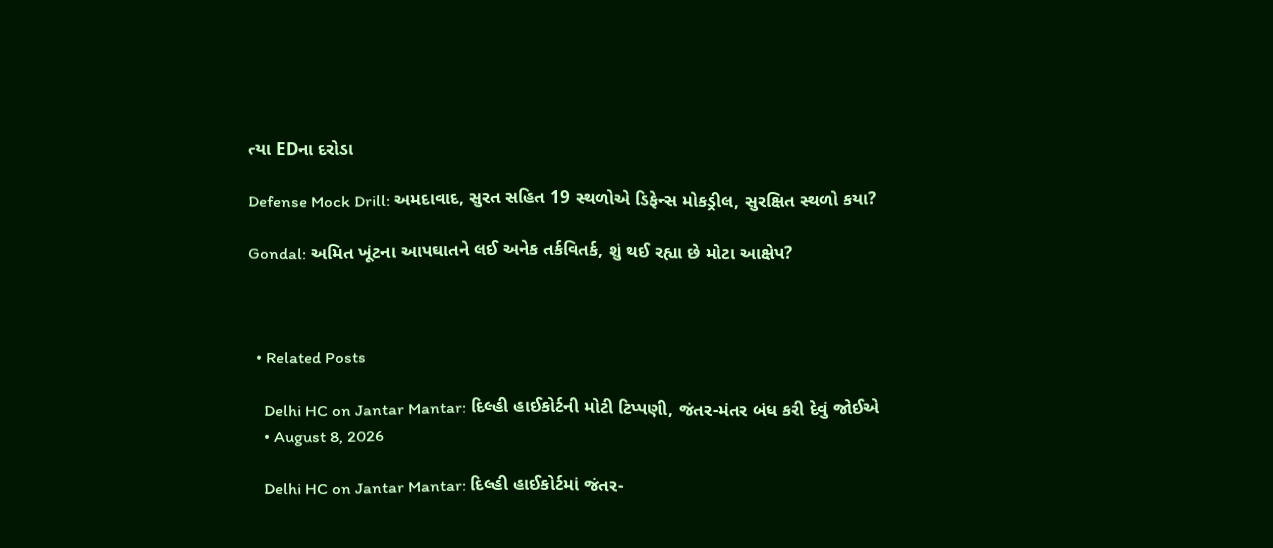ત્યા EDના દરોડા

Defense Mock Drill: અમદાવાદ, સુરત સહિત 19 સ્થળોએ ડિફેન્સ મોકડ્રીલ, સુરક્ષિત સ્થળો કયા?

Gondal: અમિત ખૂંટના આપઘાતને લઈ અનેક તર્કવિતર્ક, શું થઈ રહ્યા છે મોટા આક્ષેપ?



  • Related Posts

    Delhi HC on Jantar Mantar: દિલ્હી હાઈકોર્ટની મોટી ટિપ્પણી, જંતર-મંતર બંધ કરી દેવું જોઈએ
    • August 8, 2026

    Delhi HC on Jantar Mantar: દિલ્હી હાઈકોર્ટમાં જંતર-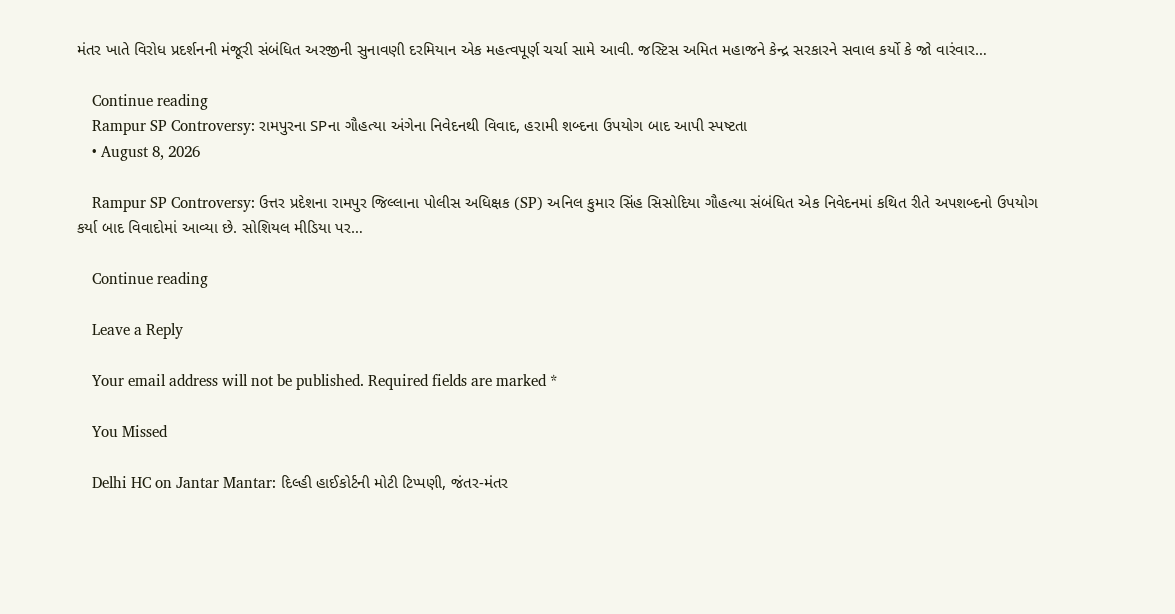મંતર ખાતે વિરોધ પ્રદર્શનની મંજૂરી સંબંધિત અરજીની સુનાવણી દરમિયાન એક મહત્વપૂર્ણ ચર્ચા સામે આવી. જસ્ટિસ અમિત મહાજને કેન્દ્ર સરકારને સવાલ કર્યો કે જો વારંવાર…

    Continue reading
    Rampur SP Controversy: રામપુરના SPના ગૌહત્યા અંગેના નિવેદનથી વિવાદ, હરામી શબ્દના ઉપયોગ બાદ આપી સ્પષ્ટતા
    • August 8, 2026

    Rampur SP Controversy: ઉત્તર પ્રદેશના રામપુર જિલ્લાના પોલીસ અધિક્ષક (SP) અનિલ કુમાર સિંહ સિસોદિયા ગૌહત્યા સંબંધિત એક નિવેદનમાં કથિત રીતે અપશબ્દનો ઉપયોગ કર્યા બાદ વિવાદોમાં આવ્યા છે. સોશિયલ મીડિયા પર…

    Continue reading

    Leave a Reply

    Your email address will not be published. Required fields are marked *

    You Missed

    Delhi HC on Jantar Mantar: દિલ્હી હાઈકોર્ટની મોટી ટિપ્પણી, જંતર-મંતર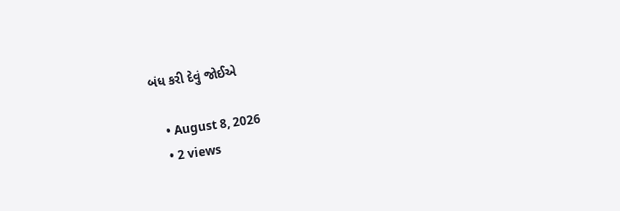બંધ કરી દેવું જોઈએ

    • August 8, 2026
    • 2 views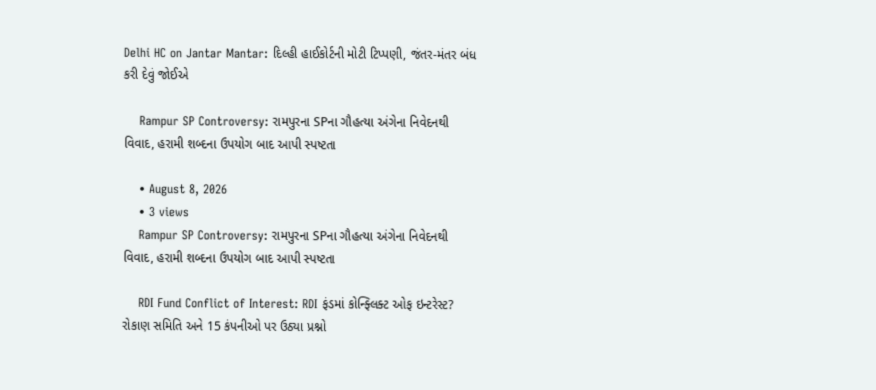Delhi HC on Jantar Mantar: દિલ્હી હાઈકોર્ટની મોટી ટિપ્પણી, જંતર-મંતર બંધ કરી દેવું જોઈએ

    Rampur SP Controversy: રામપુરના SPના ગૌહત્યા અંગેના નિવેદનથી વિવાદ, હરામી શબ્દના ઉપયોગ બાદ આપી સ્પષ્ટતા

    • August 8, 2026
    • 3 views
    Rampur SP Controversy: રામપુરના SPના ગૌહત્યા અંગેના નિવેદનથી વિવાદ, હરામી શબ્દના ઉપયોગ બાદ આપી સ્પષ્ટતા

    RDI Fund Conflict of Interest: RDI ફંડમાં કોન્ફ્લિક્ટ ઓફ ઇન્ટરેસ્ટ? રોકાણ સમિતિ અને 15 કંપનીઓ પર ઉઠ્યા પ્રશ્નો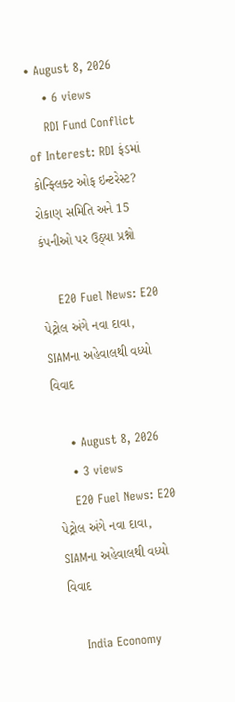• August 8, 2026
    • 6 views
    RDI Fund Conflict of Interest: RDI ફંડમાં કોન્ફ્લિક્ટ ઓફ ઇન્ટરેસ્ટ? રોકાણ સમિતિ અને 15 કંપનીઓ પર ઉઠ્યા પ્રશ્નો

    E20 Fuel News: E20 પેટ્રોલ અંગે નવા દાવા, SIAMના અહેવાલથી વધ્યો વિવાદ

    • August 8, 2026
    • 3 views
    E20 Fuel News: E20 પેટ્રોલ અંગે નવા દાવા, SIAMના અહેવાલથી વધ્યો વિવાદ

    India Economy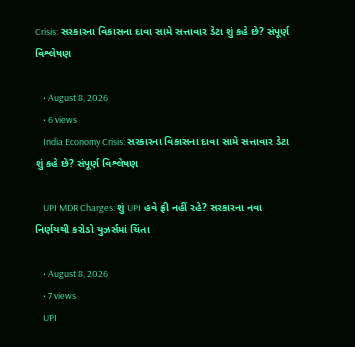Crisis: સરકારના વિકાસના દાવા સામે સત્તાવાર ડેટા શું કહે છે? સંપૂર્ણ વિશ્લેષણ

    • August 8, 2026
    • 6 views
    India Economy Crisis: સરકારના વિકાસના દાવા સામે સત્તાવાર ડેટા શું કહે છે? સંપૂર્ણ વિશ્લેષણ

    UPI MDR Charges: શું UPI હવે ફ્રી નહીં રહે? સરકારના નવા નિર્ણયથી કરોડો યુઝર્સમાં ચિંતા

    • August 8, 2026
    • 7 views
    UPI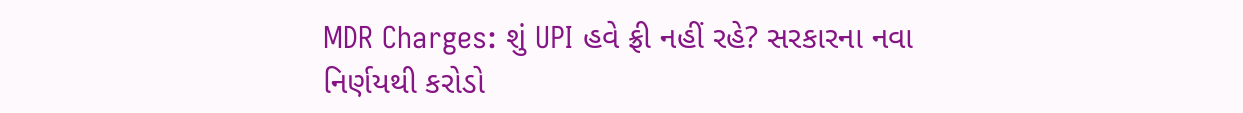MDR Charges: શું UPI હવે ફ્રી નહીં રહે? સરકારના નવા નિર્ણયથી કરોડો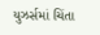યુઝર્સમાં ચિંતા